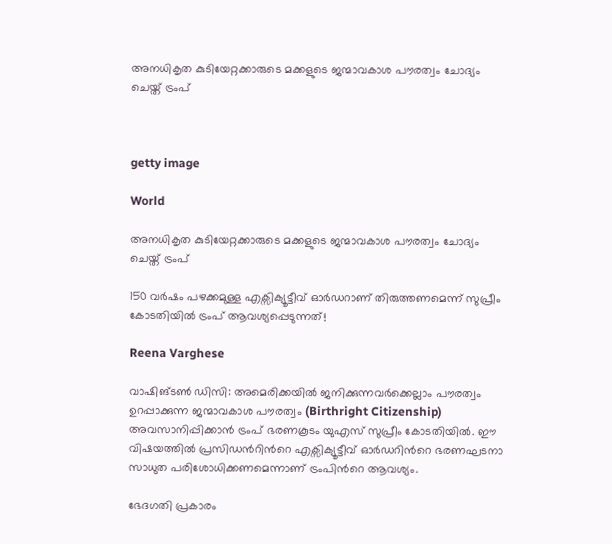അനധികൃത കുടിയേറ്റക്കാരുടെ മക്കളുടെ ജന്മാവകാശ പൗരത്വം ചോദ്യം ചെയ്ത് ട്രംപ്



getty image

World

അനധികൃത കുടിയേറ്റക്കാരുടെ മക്കളുടെ ജന്മാവകാശ പൗരത്വം ചോദ്യം ചെയ്ത് ട്രംപ്

150 വർഷം പഴക്കമുള്ള എക്സിക്യൂട്ടീവ് ഓർഡറാണ് തിരുത്തണമെന്ന് സുപ്രീം കോടതിയിൽ ട്രംപ് ആവശ്യപ്പെടുന്നത്!

Reena Varghese

വാഷിങ്ടൺ ഡിസി: അമെരിക്കയിൽ ജനിക്കുന്നവർക്കെല്ലാം പൗരത്വം ഉറപ്പാക്കുന്ന ജന്മാവകാശ പൗരത്വം (Birthright Citizenship) അവസാനിപ്പിക്കാൻ ട്രംപ് ഭരണകൂടം യുഎസ് സുപ്രീം കോടതിയിൽ. ഈ വിഷയത്തിൽ പ്രസിഡന്‍റിന്‍റെ എക്സിക്യൂട്ടീവ് ഓർഡറിന്‍റെ ഭരണഘടനാ സാധുത പരിശോധിക്കണമെന്നാണ് ട്രംപിന്‍റെ ആവശ്യം.

ഭേദഗതി പ്രകാരം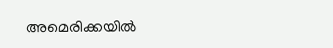അമെരിക്കയിൽ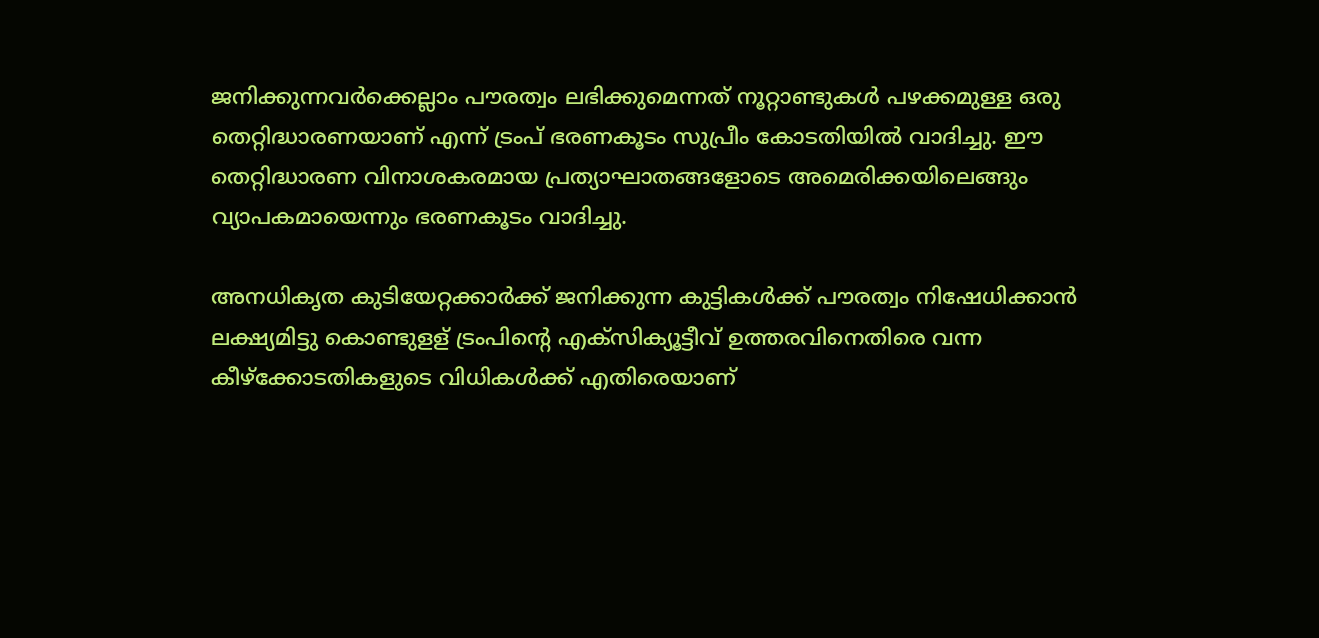ജനിക്കുന്നവർക്കെല്ലാം പൗരത്വം ലഭിക്കുമെന്നത് നൂറ്റാണ്ടുകൾ പഴക്കമുള്ള ഒരു തെറ്റിദ്ധാരണയാണ് എന്ന് ട്രംപ് ഭരണകൂടം സുപ്രീം കോടതിയിൽ വാദിച്ചു. ഈ തെറ്റിദ്ധാരണ വിനാശകരമായ പ്രത്യാഘാതങ്ങളോടെ അമെരിക്കയിലെങ്ങും വ്യാപകമായെന്നും ഭരണകൂടം വാദിച്ചു.

അനധികൃത കുടിയേറ്റക്കാർക്ക് ജനിക്കുന്ന കുട്ടികൾക്ക് പൗരത്വം നിഷേധിക്കാൻ ലക്ഷ്യമിട്ടു കൊണ്ടുളള് ട്രംപിന്‍റെ എക്സിക്യൂട്ടീവ് ഉത്തരവിനെതിരെ വന്ന കീഴ്ക്കോടതികളുടെ വിധികൾക്ക് എതിരെയാണ്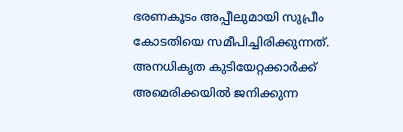ഭരണകൂടം അപ്പീലുമായി സുപ്രീം കോടതിയെ സമീപിച്ചിരിക്കുന്നത്. അനധികൃത കുടിയേറ്റക്കാർക്ക് അമെരിക്കയിൽ ജനിക്കുന്ന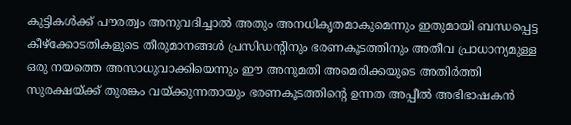കുട്ടികൾക്ക് പൗരത്വം അനുവദിച്ചാൽ അതും അനധികൃതമാകുമെന്നും ഇതുമായി ബന്ധപ്പെട്ട കീഴ്ക്കോടതികളുടെ തീരുമാനങ്ങൾ പ്രസിഡന്‍റിനും ഭരണകൂടത്തിനും അതീവ പ്രാധാന്യമുള്ള ഒരു നയത്തെ അസാധുവാക്കിയെന്നും ഈ അനുമതി അമെരിക്കയുടെ അതിർത്തി സുരക്ഷയ്ക്ക് തുരങ്കം വയ്ക്കുന്നതായും ഭരണകൂടത്തിന്‍റെ ഉന്നത അപ്പീൽ അഭിഭാഷകൻ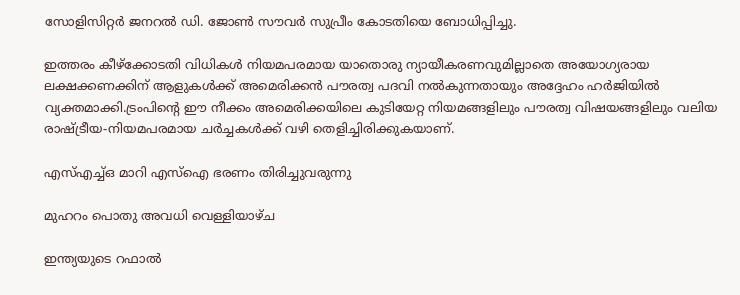സോളിസിറ്റർ ജനറൽ ഡി. ജോൺ സൗവർ സുപ്രീം കോടതിയെ ബോധിപ്പിച്ചു.

ഇത്തരം കീഴ്ക്കോടതി വിധികൾ നിയമപരമായ യാതൊരു ന്യായീകരണവുമില്ലാതെ അയോഗ്യരായ ലക്ഷക്കണക്കിന് ആളുകൾക്ക് അമെരിക്കൻ പൗരത്വ പദവി നൽകുന്നതായും അദ്ദേഹം ഹർജിയിൽ വ്യക്തമാക്കി.ട്രംപിന്‍റെ ഈ നീക്കം അമെരിക്കയിലെ കുടിയേറ്റ നിയമങ്ങളിലും പൗരത്വ വിഷയങ്ങളിലും വലിയ രാഷ്ട്രീയ-നിയമപരമായ ചർച്ചകൾക്ക് വഴി തെളിച്ചിരിക്കുകയാണ്.

എസ്എച്ച്ഒ മാറി എസ്ഐ ഭരണം തിരിച്ചുവരുന്നു

മുഹറം പൊതു‌ അവധി വെള്ളിയാഴ്ച

ഇന്ത്യയുടെ റഫാൽ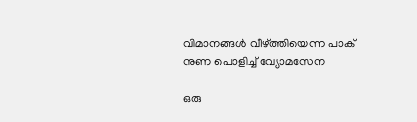വിമാനങ്ങൾ വീഴ്ത്തിയെന്ന പാക് നുണ പൊളിച്ച് വ്യോമസേന

ഒരു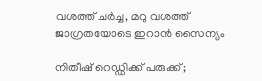വശത്ത് ചർച്ച, മറു വശത്ത് ജാഗ്രതയോടെ ഇറാൻ സൈന്യം

നിതീഷ് റെഡ്ഡിക്ക് പരുക്ക്;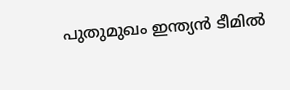പുതുമുഖം ഇന്ത്യൻ ടീമിൽ